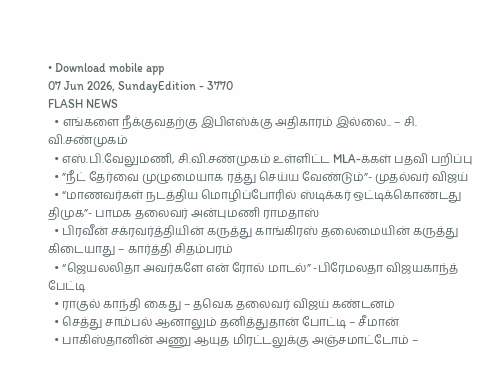• Download mobile app
07 Jun 2026, SundayEdition - 3770
FLASH NEWS
  • எங்களை நீக்குவதற்கு இபிஎஸ்க்கு அதிகாரம் இல்லை.. – சி. வி.சண்முகம்
  • எஸ்.பி.வேலுமணி, சி.வி.சண்முகம் உள்ளிட்ட MLA-க்கள் பதவி பறிப்பு
  • ”நீட் தேர்வை முழுமையாக ரத்து செய்ய வேண்டும்”- முதல்வர் விஜய்
  • “மாணவர்கள் நடத்திய மொழிப்போரில் ஸ்டிக்கர் ஒட்டிக்கொண்டது திமுக”- பாமக தலைவர் அன்புமணி ராமதாஸ்
  • பிரவீன் சக்ரவர்த்தியின் கருத்து காங்கிரஸ் தலைமையின் கருத்து கிடையாது – கார்த்தி சிதம்பரம்
  • “ஜெயலலிதா அவர்களே என் ரோல் மாடல்” -பிரேமலதா விஜயகாந்த் பேட்டி
  • ராகுல் காந்தி கைது – தவெக தலைவர் விஜய் கண்டனம்
  • செத்து சாம்பல் ஆனாலும் தனித்துதான் போட்டி – சீமான்
  • பாகிஸ்தானின் அணு ஆயுத மிரட்டலுக்கு அஞ்சமாட்டோம் –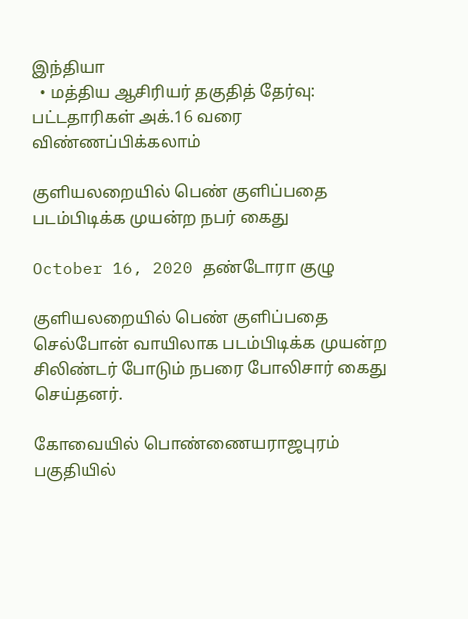இந்தியா
  • மத்திய ஆசிரியர் தகுதித் தேர்வு: பட்டதாரிகள் அக்.16 வரை விண்ணப்பிக்கலாம்

குளியலறையில் பெண் குளிப்பதை படம்பிடிக்க முயன்ற நபர் கைது

October 16, 2020 தண்டோரா குழு

குளியலறையில் பெண் குளிப்பதை செல்போன் வாயிலாக படம்பிடிக்க முயன்ற சிலிண்டர் போடும் நபரை போலிசார் கைது செய்தனர்.

கோவையில் பொண்ணையராஜபுரம் பகுதியில்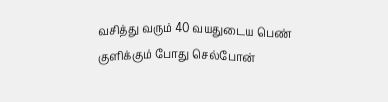வசித்து வரும் 40 வயதுடைய பெண் குளிக்கும் போது செல்போன்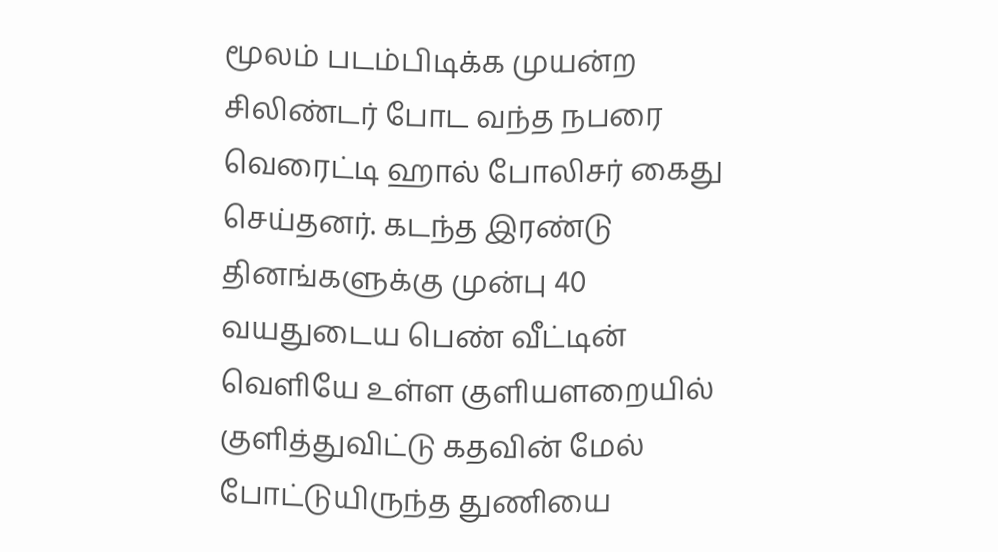மூலம் படம்பிடிக்க முயன்ற சிலிண்டர் போட வந்த நபரை வெரைட்டி ஹால் போலிசர் கைது செய்தனர். கடந்த இரண்டு தினங்களுக்கு முன்பு 40 வயதுடைய பெண் வீட்டின் வெளியே உள்ள குளியளறையில் குளித்துவிட்டு கதவின் மேல் போட்டுயிருந்த துணியை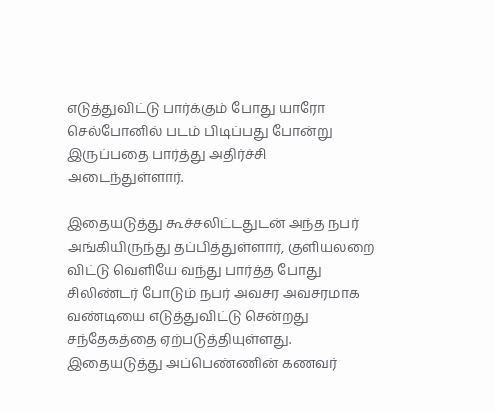எடுத்துவிட்டு பார்க்கும் போது யாரோ செல்போனில் படம் பிடிப்பது போன்று இருப்பதை பார்த்து அதிர்ச்சி அடைந்துள்ளார்.

இதையடுத்து கூச்சலிட்டதுடன் அந்த நபர் அங்கியிருந்து தப்பித்துள்ளார், குளியலறை விட்டு வெளியே வந்து பார்த்த போது சிலிண்டர் போடும் நபர் அவசர அவசரமாக வண்டியை எடுத்துவிட்டு சென்றது சந்தேகத்தை ஏற்படுத்தியுள்ளது. இதையடுத்து அப்பெண்ணின் கணவர்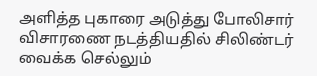அளித்த புகாரை அடுத்து போலிசார் விசாரணை நடத்தியதில் சிலிண்டர் வைக்க செல்லும்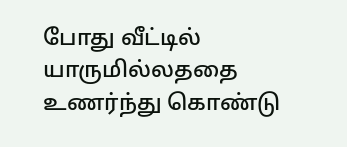போது வீட்டில் யாருமில்லததை உணர்ந்து கொண்டு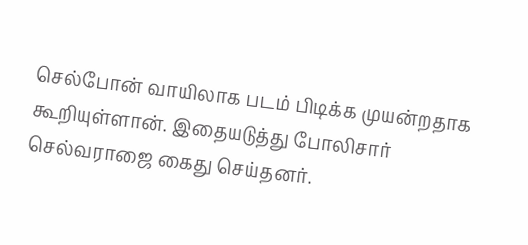செல்போன் வாயிலாக படம் பிடிக்க முயன்றதாக கூறியுள்ளான். இதையடுத்து போலிசார் செல்வராஜை கைது செய்தனர்.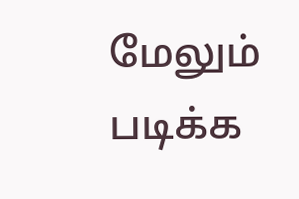மேலும் படிக்க